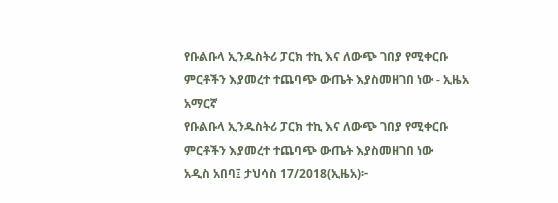የቡልቡላ ኢንዱስትሪ ፓርክ ተኪ እና ለውጭ ገበያ የሚቀርቡ ምርቶችን እያመረተ ተጨባጭ ውጤት እያስመዘገበ ነው - ኢዜአ አማርኛ
የቡልቡላ ኢንዱስትሪ ፓርክ ተኪ እና ለውጭ ገበያ የሚቀርቡ ምርቶችን እያመረተ ተጨባጭ ውጤት እያስመዘገበ ነው
አዲስ አበባ፤ ታህሳስ 17/2018(ኢዜአ)፦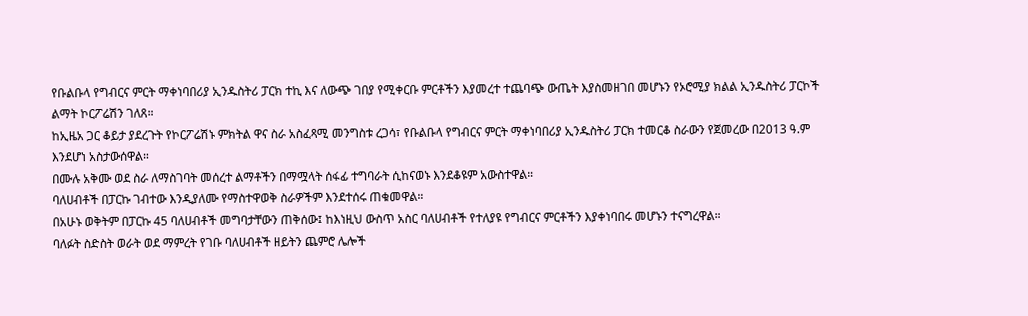የቡልቡላ የግብርና ምርት ማቀነባበሪያ ኢንዱስትሪ ፓርክ ተኪ እና ለውጭ ገበያ የሚቀርቡ ምርቶችን እያመረተ ተጨባጭ ውጤት እያስመዘገበ መሆኑን የኦሮሚያ ክልል ኢንዱስትሪ ፓርኮች ልማት ኮርፖሬሽን ገለጸ።
ከኢዜአ ጋር ቆይታ ያደረጉት የኮርፖሬሽኑ ምክትል ዋና ስራ አስፈጻሚ መንግስቱ ረጋሳ፣ የቡልቡላ የግብርና ምርት ማቀነባበሪያ ኢንዱስትሪ ፓርክ ተመርቆ ስራውን የጀመረው በ2013 ዓ.ም እንደሆነ አስታውሰዋል።
በሙሉ አቅሙ ወደ ስራ ለማስገባት መሰረተ ልማቶችን በማሟላት ሰፋፊ ተግባራት ሲከናወኑ እንደቆዩም አውስተዋል።
ባለሀብቶች በፓርኩ ገብተው እንዲያለሙ የማስተዋወቅ ስራዎችም እንደተሰሩ ጠቁመዋል።
በአሁኑ ወቅትም በፓርኩ 45 ባለሀብቶች መግባታቸውን ጠቅሰው፤ ከእነዚህ ውስጥ አስር ባለሀብቶች የተለያዩ የግብርና ምርቶችን እያቀነባበሩ መሆኑን ተናግረዋል።
ባለፉት ስድስት ወራት ወደ ማምረት የገቡ ባለሀብቶች ዘይትን ጨምሮ ሌሎች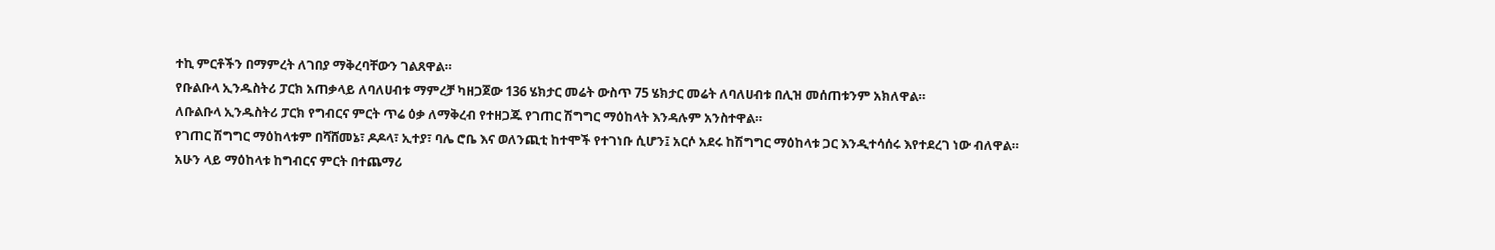ተኪ ምርቶችን በማምረት ለገበያ ማቅረባቸውን ገልጸዋል።
የቡልቡላ ኢንዱስትሪ ፓርክ አጠቃላይ ለባለሀብቱ ማምረቻ ካዘጋጀው 136 ሄክታር መሬት ውስጥ 75 ሄክታር መሬት ለባለሀብቱ በሊዝ መሰጠቱንም አክለዋል።
ለቡልቡላ ኢንዱስትሪ ፓርክ የግብርና ምርት ጥሬ ዕቃ ለማቅረብ የተዘጋጁ የገጠር ሽግግር ማዕከላት እንዳሉም አንስተዋል።
የገጠር ሽግግር ማዕከላቱም በሻሸመኔ፣ ዶዶላ፣ ኢተያ፣ ባሌ ሮቤ እና ወለንጪቲ ከተሞች የተገነቡ ሲሆን፤ አርሶ አደሩ ከሽግግር ማዕከላቱ ጋር እንዲተሳሰሩ እየተደረገ ነው ብለዋል።
አሁን ላይ ማዕከላቱ ከግብርና ምርት በተጨማሪ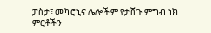ፓስታ፣ መካሮኒና ሌሎችም የታሸጉ ምግብ ነክ ምርቶችን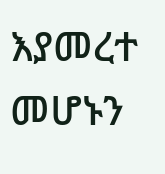እያመረተ መሆኑን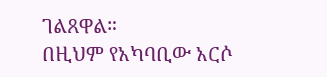ገልጸዋል።
በዚህም የአካባቢው አርሶ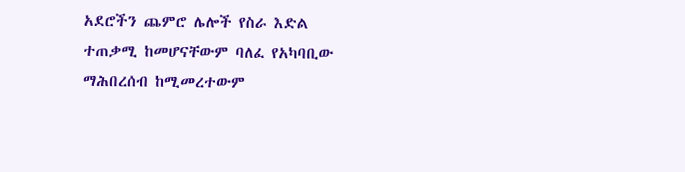አደሮችን ጨምሮ ሌሎች የስራ እድል ተጠቃሚ ከመሆናቸውም ባለፈ የአካባቢው ማሕበረሰብ ከሚመረተውም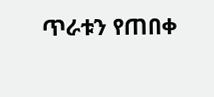ጥራቱን የጠበቀ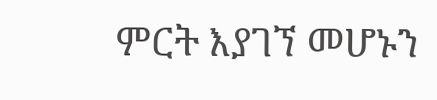ምርት እያገኘ መሆኑን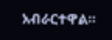አብራርተዋል።